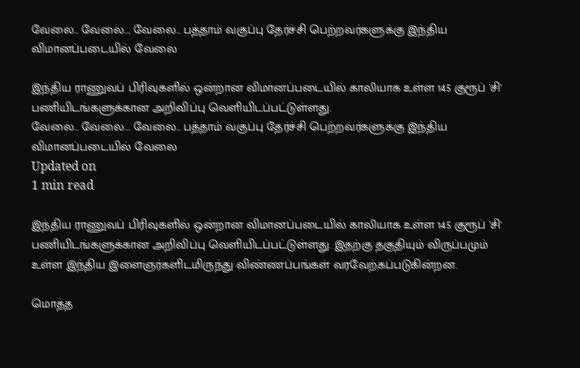வேலை.. வேலை... வேலை.. பத்தாம் வகுப்பு தேர்ச்சி பெற்றவர்களுக்கு இந்திய விமானப்படையில் வேலை

இந்திய ராணுவப் பிரிவுகளில் ஒன்றான விமானப்படையில் காலியாக உள்ள 145 குரூப் 'சி' பணியிடங்களுக்கான அறிவிப்பு வெளியிடப்பட்டுள்ளது.
வேலை.. வேலை... வேலை.. பத்தாம் வகுப்பு தேர்ச்சி பெற்றவர்களுக்கு இந்திய விமானப்படையில் வேலை
Updated on
1 min read

இந்திய ராணுவப் பிரிவுகளில் ஒன்றான விமானப்படையில் காலியாக உள்ள 145 குரூப் 'சி' பணியிடங்களுக்கான அறிவிப்பு வெளியிடப்பட்டுள்ளது. இதற்கு தகுதியும் விருப்பமும் உள்ள இந்திய இளைஞர்களிடமிருந்து விண்ணப்பங்கள் வரவேற்கப்படுகின்றன.

மொத்த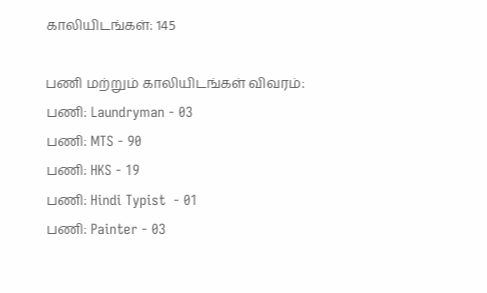காலியிடங்கள்: 145

பணி மற்றும் காலியிடங்கள் விவரம்:
பணி: Laundryman - 03
பணி: MTS - 90
பணி: HKS - 19
பணி: Hindi Typist  - 01
பணி: Painter - 03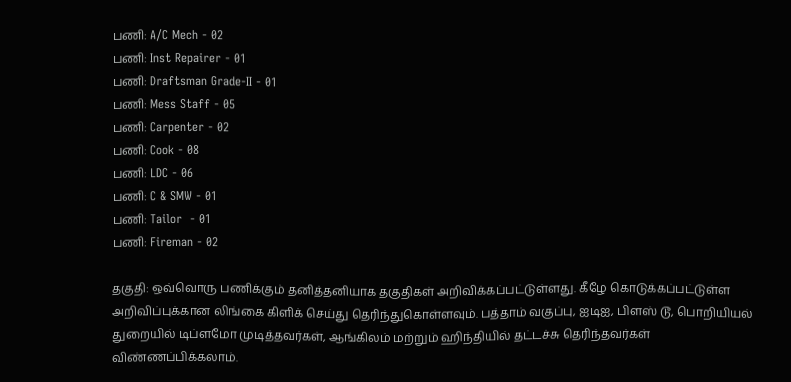பணி: A/C Mech - 02
பணி: Inst Repairer - 01
பணி: Draftsman Grade-II - 01
பணி: Mess Staff - 05
பணி: Carpenter - 02
பணி: Cook - 08
பணி: LDC - 06
பணி: C & SMW - 01
பணி: Tailor  - 01
பணி: Fireman - 02

தகுதி: ஒவ்வொரு பணிக்கும் தனித்தனியாக தகுதிகள் அறிவிக்கப்பட்டுள்ளது. கீழே கொடுக்கப்பட்டுள்ள அறிவிப்புக்கான லிங்கை கிளிக் செய்து தெரிந்துகொள்ளவும். பத்தாம் வகுப்பு, ஐடிஐ, பிளஸ் டூ, பொறியியல் துறையில் டிப்ளமோ முடித்தவர்கள், ஆங்கிலம் மற்றும் ஹிந்தியில் தட்டச்சு தெரிந்தவர்கள் விண்ணப்பிக்கலாம்.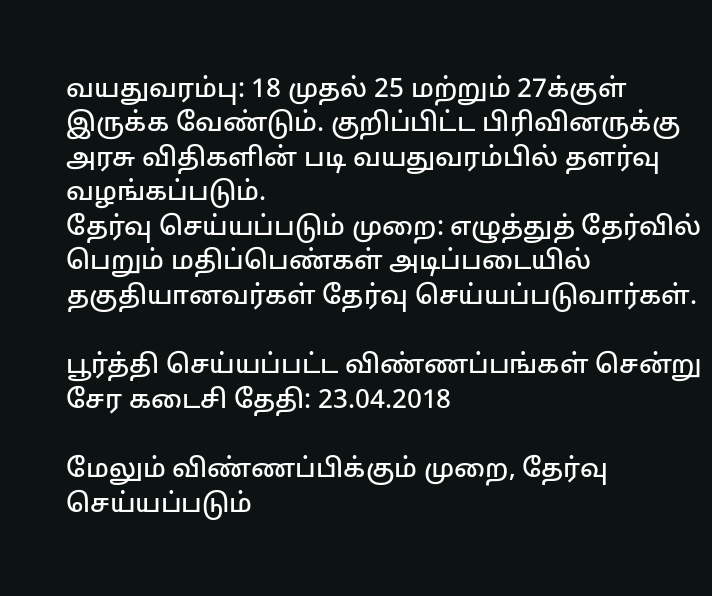வயதுவரம்பு: 18 முதல் 25 மற்றும் 27க்குள் இருக்க வேண்டும். குறிப்பிட்ட பிரிவினருக்கு அரசு விதிகளின் படி வயதுவரம்பில் தளர்வு வழங்கப்படும்.
தேர்வு செய்யப்படும் முறை: எழுத்துத் தேர்வில் பெறும் மதிப்பெண்கள் அடிப்படையில் தகுதியானவர்கள் தேர்வு செய்யப்படுவார்கள்.

பூர்த்தி செய்யப்பட்ட விண்ணப்பங்கள் சென்று சேர கடைசி தேதி: 23.04.2018

மேலும் விண்ணப்பிக்கும் முறை, தேர்வு செய்யப்படும்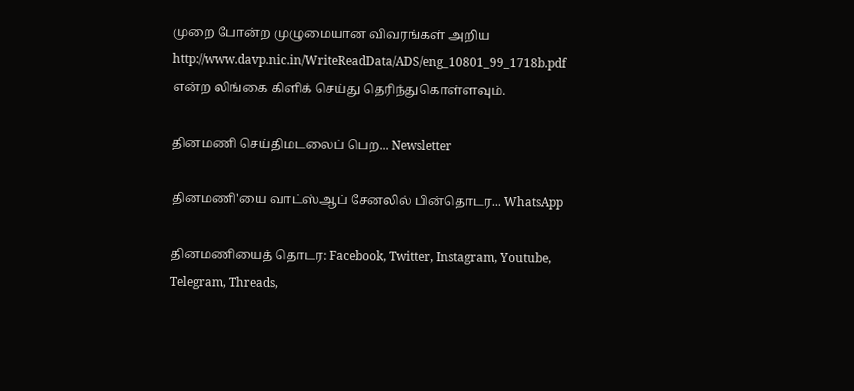முறை போன்ற முழுமையான விவரங்கள் அறிய http://www.davp.nic.in/WriteReadData/ADS/eng_10801_99_1718b.pdf என்ற லிங்கை கிளிக் செய்து தெரிந்துகொள்ளவும்.

தினமணி செய்திமடலைப் பெற... Newsletter

தினமணி'யை வாட்ஸ்ஆப் சேனலில் பின்தொடர... WhatsApp

தினமணியைத் தொடர: Facebook, Twitter, Instagram, Youtube, Telegram, Threads,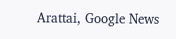Arattai, Google News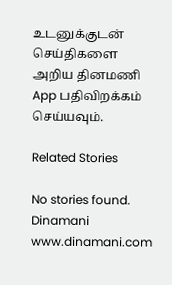உடனுக்குடன் செய்திகளை அறிய தினமணி App பதிவிறக்கம் செய்யவும்.

Related Stories

No stories found.
Dinamani
www.dinamani.com